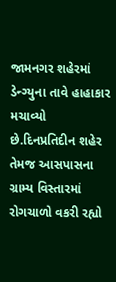જામનગર શહેરમાં ડેન્ગ્યુના તાવે હાહાકાર મચાવ્યો છે.દિનપ્રતિદીન શહેર તેમજ આસપાસના ગ્રામ્ય વિસ્તારમાં રોગચાળો વકરી રહ્યો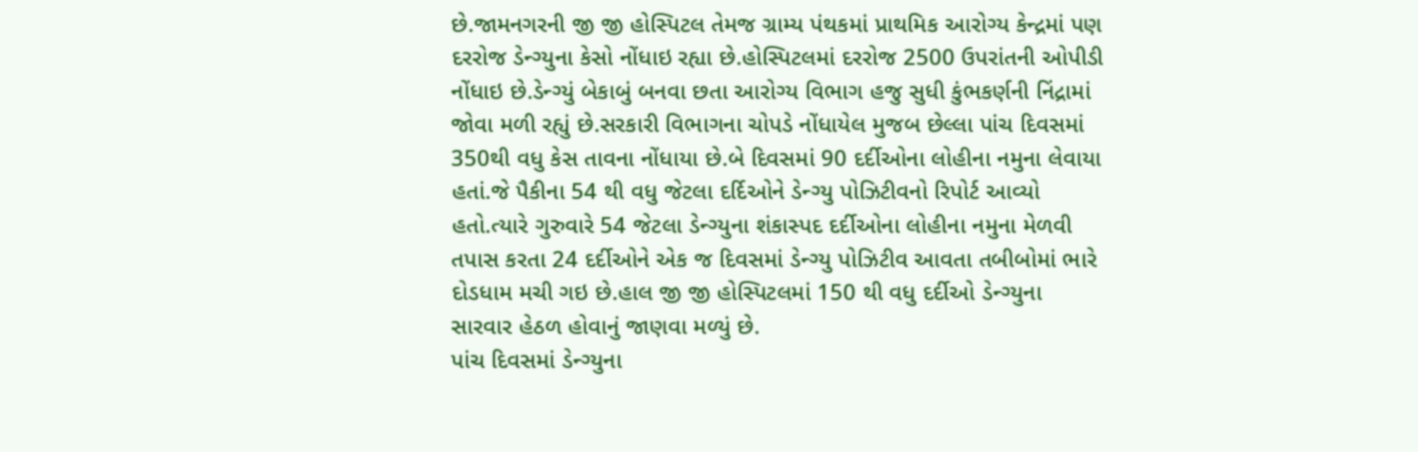છે.જામનગરની જી જી હોસ્પિટલ તેમજ ગ્રામ્ય પંથકમાં પ્રાથમિક આરોગ્ય કેન્દ્રમાં પણ દરરોજ ડેન્ગ્યુના કેસો નોંધાઇ રહ્યા છે.હોસ્પિટલમાં દરરોજ 2500 ઉપરાંતની ઓપીડી નોંધાઇ છે.ડેન્ગ્યું બેકાબું બનવા છતા આરોગ્ય વિભાગ હજુ સુધી કુંભકર્ણની નિંદ્રામાં જોવા મળી રહ્યું છે.સરકારી વિભાગના ચોપડે નોંધાયેલ મુજબ છેલ્લા પાંચ દિવસમાં 350થી વધુ કેસ તાવના નોંધાયા છે.બે દિવસમાં 90 દર્દીઓના લોહીના નમુના લેવાયા હતાં.જે પૈકીના 54 થી વધુ જેટલા દર્દિઓને ડેન્ગ્યુ પોઝિટીવનો રિપોર્ટ આવ્યો હતો.ત્યારે ગુરુવારે 54 જેટલા ડેન્ગ્યુના શંકાસ્પદ દર્દીઓના લોહીના નમુના મેળવી તપાસ કરતા 24 દર્દીઓને એક જ દિવસમાં ડેન્ગ્યુ પોઝિટીવ આવતા તબીબોમાં ભારે દોડધામ મચી ગઇ છે.હાલ જી જી હોસ્પિટલમાં 150 થી વધુ દર્દીઓ ડેન્ગ્યુના સારવાર હેઠળ હોવાનું જાણવા મળ્યું છે.
પાંચ દિવસમાં ડેન્ગ્યુના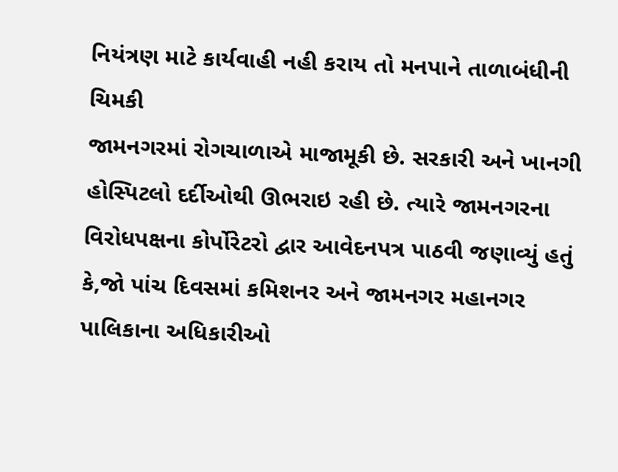નિયંત્રણ માટે કાર્યવાહી નહી કરાય તો મનપાને તાળાબંધીની ચિમકી
જામનગરમાં રોગચાળાએ માજામૂકી છે. સરકારી અને ખાનગી હોસ્પિટલો દર્દીઓથી ઊભરાઇ રહી છે. ત્યારે જામનગરના વિરોધપક્ષના કોર્પોરેટરો દ્વાર આવેદનપત્ર પાઠવી જણાવ્યું હતું કે,જો પાંચ દિવસમાં કમિશનર અને જામનગર મહાનગર પાલિકાના અધિકારીઓ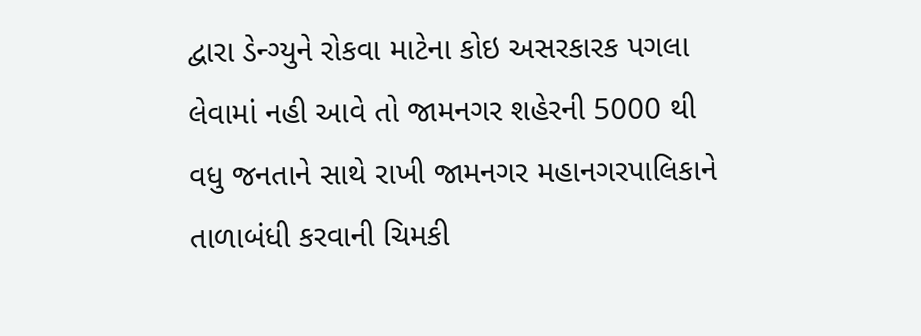દ્વારા ડેન્ગ્યુને રોકવા માટેના કોઇ અસરકારક પગલા લેવામાં નહી આવે તો જામનગર શહેરની 5000 થી વધુ જનતાને સાથે રાખી જામનગર મહાનગરપાલિકાને તાળાબંધી કરવાની ચિમકી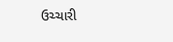ઉચ્ચારી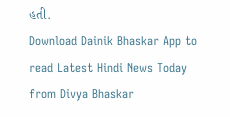હતી.
Download Dainik Bhaskar App to read Latest Hindi News Today
from Divya Bhaskar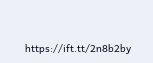https://ift.tt/2n8b2by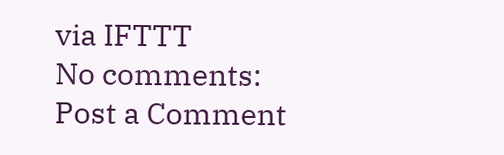via IFTTT
No comments:
Post a Comment